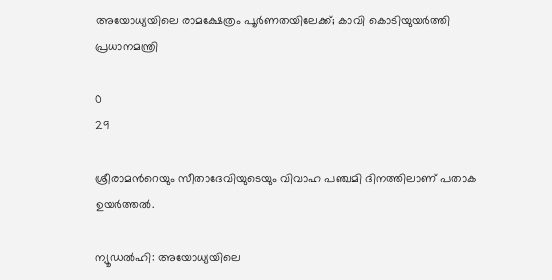അയോധ്യയിലെ രാമക്ഷേത്രം പൂര്‍ണതയിലേക്ക്; കാവി കൊടിയുയര്‍ത്തി പ്രധാനമന്ത്രി

0
29

ശ്രീരാമന്‍റെയും സീതാദേവിയുടെയും വിവാഹ പഞ്ചമി ദിനത്തിലാണ് പതാക ഉയര്‍ത്തല്‍.

ന്യൂഡല്‍ഹി: അയോധ്യയിലെ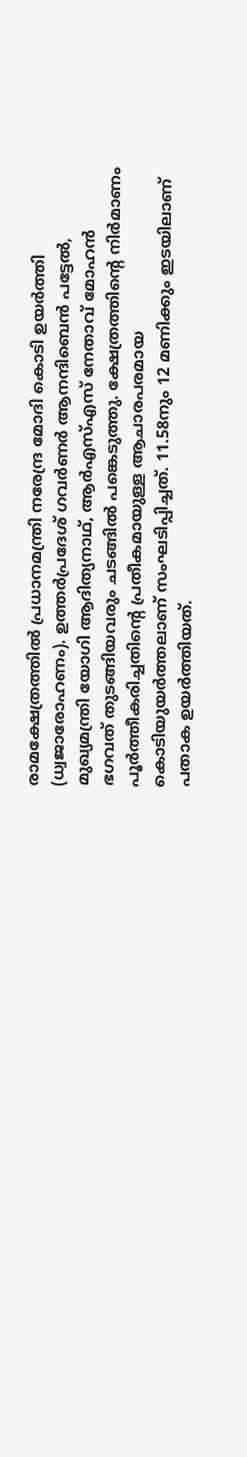രാമക്ഷേത്രത്തില്‍ പ്രധാനമന്ത്രി നരേന്ദ്ര മോദി കൊടി ഉയര്‍ത്തി (ധ്വജാരോഹണം). ഉത്തർപ്രദേശ് ഗവർണർ ആനന്ദിബെൻ പട്ടേൽ, മുഖ്യമന്ത്രി യോഗി ആദിത്യനാഥ്, ആർ‌എസ്‌എസ് നേതാവ് മോഹൻ ഭഗവത് തുടങ്ങിയവരും ചടങ്ങില്‍ പങ്കെടുത്തു. ക്ഷേത്രത്തിന്‍റെ നിര്‍മാണം പൂര്‍ത്തീകരിച്ചതിന്‍റെ പ്രതീകമായുള്ള ആചാരപരമായ കൊടിയുയര്‍ത്തലാണ് സംഘടിപ്പിച്ചത്. 11.58നും 12 മണിക്കും ഇടയിലാണ് പതാക ഉയര്‍ത്തിയത്.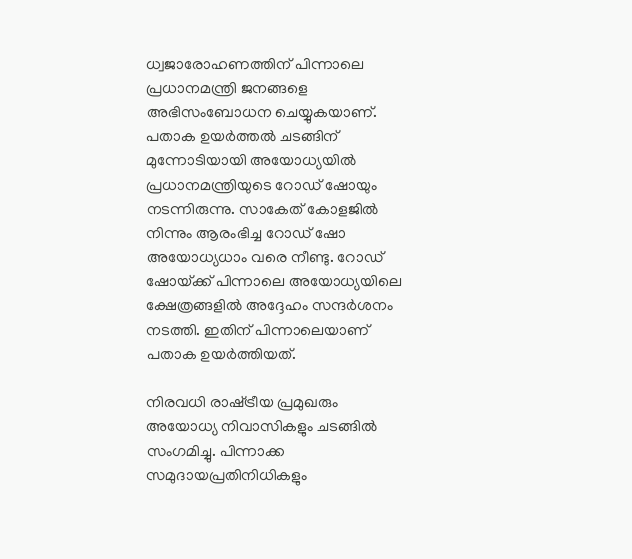ധ്വജാരോഹണത്തിന് പിന്നാലെ പ്രധാനമന്ത്രി ജനങ്ങളെ അഭിസംബോധന ചെയ്യുകയാണ്. പതാക ഉയര്‍ത്തല്‍ ചടങ്ങിന് മുന്നോടിയായി അയോധ്യയില്‍ പ്രധാനമന്ത്രിയുടെ റോഡ്‌ ഷോയും നടന്നിരുന്നു. സാകേത് കോളജില്‍ നിന്നും ആരംഭിച്ച റോഡ്‌ ഷോ അയോധ്യധാം വരെ നീണ്ടു. റോഡ് ഷോയ്‌ക്ക് പിന്നാലെ അയോധ്യയിലെ ക്ഷേത്രങ്ങളില്‍ അദ്ദേഹം സന്ദര്‍ശനം നടത്തി. ഇതിന് പിന്നാലെയാണ് പതാക ഉയര്‍ത്തിയത്.

നിരവധി രാഷ്‌ട്രീയ പ്രമുഖരും അയോധ്യ നിവാസികളും ചടങ്ങില്‍ സംഗമിച്ചു. പിന്നാക്ക സമുദായപ്രതിനിധികളും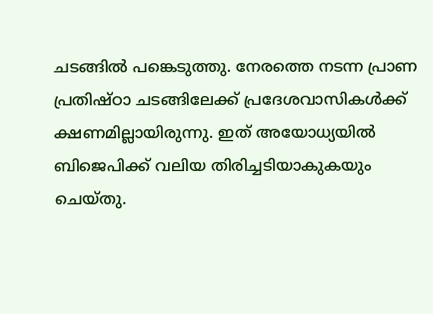ചടങ്ങില്‍ പങ്കെടുത്തു. നേരത്തെ നടന്ന പ്രാണ പ്രതിഷ്‌ഠാ ചടങ്ങിലേക്ക് പ്രദേശവാസികള്‍ക്ക് ക്ഷണമില്ലായിരുന്നു. ഇത് അയോധ്യയില്‍ ബിജെപിക്ക് വലിയ തിരിച്ചടിയാകുകയും ചെയ്‌തു.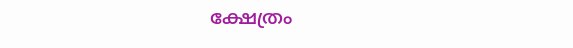ക്ഷേത്രം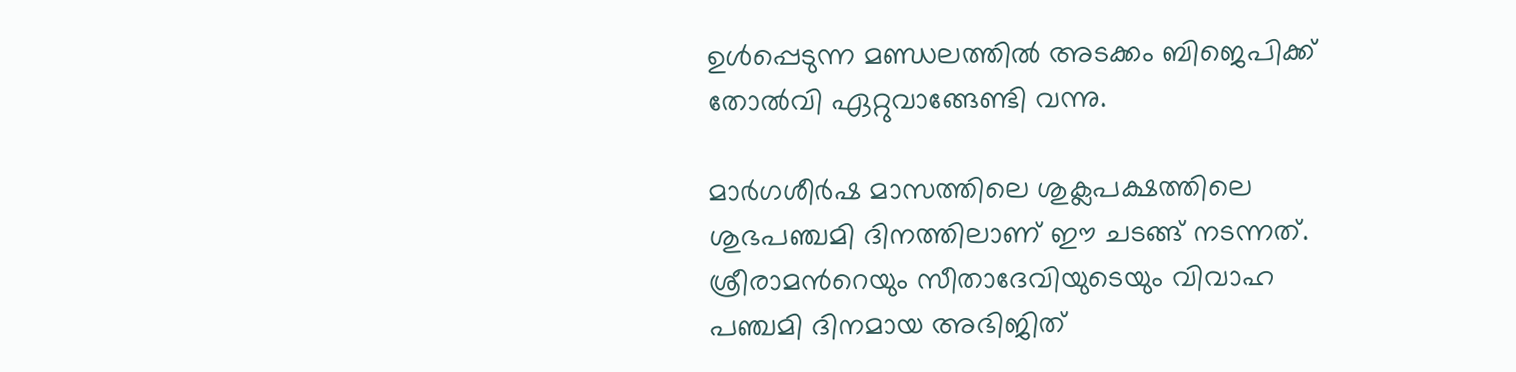ഉള്‍പ്പെടുന്ന മണ്ഡലത്തില്‍ അടക്കം ബിജെപിക്ക് തോല്‍വി ഏറ്റുവാങ്ങേണ്ടി വന്നു.

മാർഗശീർഷ മാസത്തിലെ ശുക്ലപക്ഷത്തിലെ ശുഭപഞ്ചമി ദിനത്തിലാണ് ഈ ചടങ്ങ് നടന്നത്. ശ്രീരാമന്‍റെയും സീതാദേവിയുടെയും വിവാഹ പഞ്ചമി ദിനമായ അഭിജിത്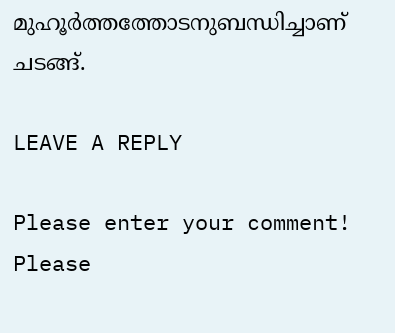മുഹൂർത്തത്തോടനുബന്ധിച്ചാണ് ചടങ്ങ്.

LEAVE A REPLY

Please enter your comment!
Please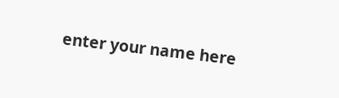enter your name here